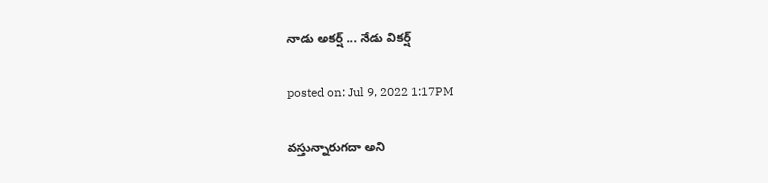నాడు అక‌ర్ష్ ... నేడు విక‌ర్ష్‌

posted on: Jul 9, 2022 1:17PM

వ‌స్తున్నారుగ‌దా అని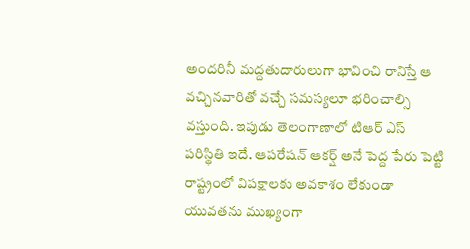అంద‌రినీ మ‌ద్ద‌తుదారులుగా భావించి రానిస్తే ఆ వ‌చ్చిన‌వారితో వ‌చ్చే స‌మ‌స్య‌లూ భ‌రించాల్సి వ‌స్తుంది. ఇపుడు తెలంగాణాలో టిఆర్ ఎస్ ప‌రిస్థితి ఇదే. ఆప‌రేష‌న్ ఆక‌ర్ష్ అనే పెద్ద పేరు పెట్టి రాష్ట్రంలో విప‌క్షాల‌కు అవ‌కాశం లేకుండా యువ‌త‌ను ముఖ్యంగా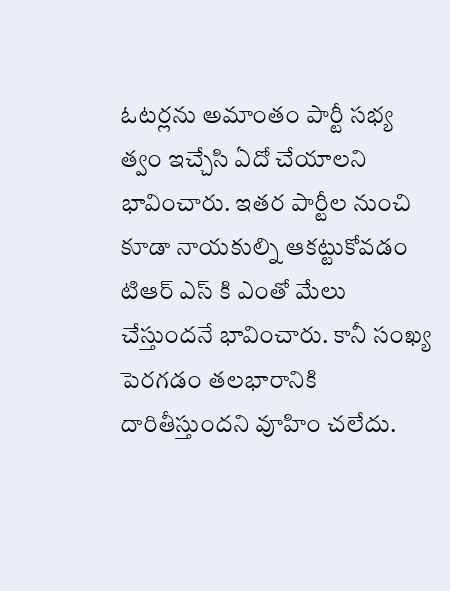ఓట‌ర్ల‌ను అమాంతం పార్టీ స‌భ్య త్వం ఇచ్చేసి ఏదో చేయాల‌ని భావించారు. ఇత‌ర పార్టీల నుంచి కూడా నాయ‌కుల్ని ఆక‌ట్టుకోవ‌డం టిఆర్ ఎస్ కి ఎంతో మేలు చేస్తుంద‌నే భావించారు. కానీ సంఖ్య పెర‌గ‌డం త‌ల‌భారానికి దారితీస్తుంద‌ని వూహిం చలేదు.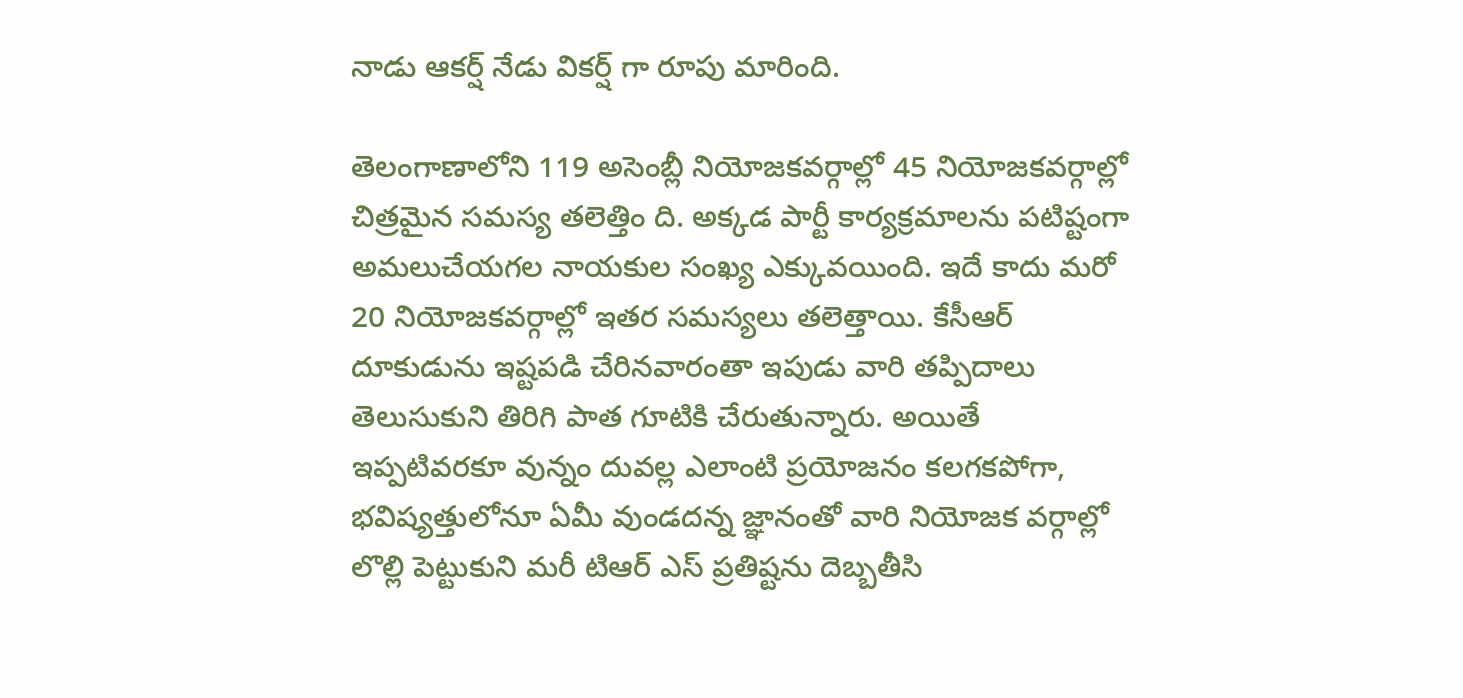నాడు ఆక‌ర్ష్ నేడు విక‌ర్ష్ గా రూపు మారింది.

తెలంగాణాలోని 119 అసెంబ్లీ నియోజ‌కవ‌ర్గాల్లో 45 నియోజ‌క‌వ‌ర్గాల్లో చిత్ర‌మైన స‌మ‌స్య త‌లెత్తిం ది. అక్క‌డ పార్టీ కార్య‌క్ర‌మాల‌ను ప‌టిష్టంగా అమ‌లుచేయ‌గ‌ల నాయ‌కుల సంఖ్య ఎక్కువ‌యింది. ఇదే కాదు మ‌రో 20 నియోజ‌క‌వ‌ర్గాల్లో ఇత‌ర స‌మ‌స్య‌లు త‌లెత్తాయి. కేసీఆర్ దూకుడును ఇష్ట‌ప‌డి చేరిన‌వారంతా ఇపుడు వారి త‌ప్పిదాలు తెలుసుకుని తిరిగి పాత గూటికి చేరుతున్నారు. అయితే ఇప్ప‌టివ‌ర‌కూ వున్నం దువ‌ల్ల ఎలాంటి ప్ర‌యోజ‌నం క‌ల‌గ‌క‌పోగా, భ‌విష్య‌త్తులోనూ ఏమీ వుండ‌ద‌న్న జ్ఞానంతో వారి నియోజ‌క వ‌ర్గాల్లో లొల్లి పెట్టుకుని మ‌రీ టిఆర్ ఎస్ ప్ర‌తిష్ట‌ను దెబ్బ‌తీసి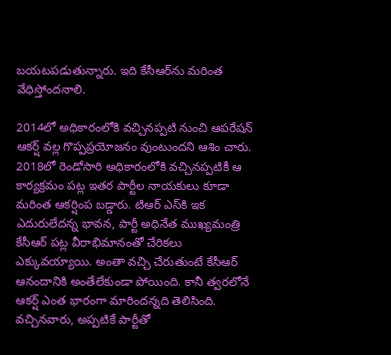బ‌య‌ట‌ప‌డుతున్నారు. ఇది కేసీఆర్‌ను మ‌రింత వేధిస్తోంద‌నాలి.

2014లో అధికారంలోకి వ‌చ్చిన‌ప్ప‌టి నుంచి ఆప‌రేష‌న్ ఆక‌ర్ష్ వ‌ల్ల గొప్ప‌ప్ర‌యోజ‌నం వుంటుంద‌ని ఆశిం చారు. 2018లో రెండోసారి అధికారంలోకి వ‌చ్చిన‌ప్ప‌టికీ ఆ కార్య‌క్ర‌మం ప‌ట్ల ఇత‌ర పార్టీల నాయ‌కులు కూడా మ‌రింత ఆక‌ర్షింప బ‌డ్డారు. టిఆర్ ఎస్‌కి ఇక ఎదురులేద‌న్న భావ‌న‌, పార్టీ అధినేత ముఖ్య‌మంత్రి కేసీఆర్ ప‌ట్ల వీరాభిమానంతో చేరిక‌లు ఎక్కువ‌య్యాయి. అంతా వ‌చ్చి చేరుతుంటే కేసీఆర్ ఆనందానికి అంతేలేకుండా పోయింది. కానీ త్వ‌ర‌లోనే ఆక‌ర్ష్ ఎంత భారంగా మారింద‌న్న‌ది తెలిసింది. వ‌చ్చిన‌వారు, అప్ప‌టికే పార్టీతో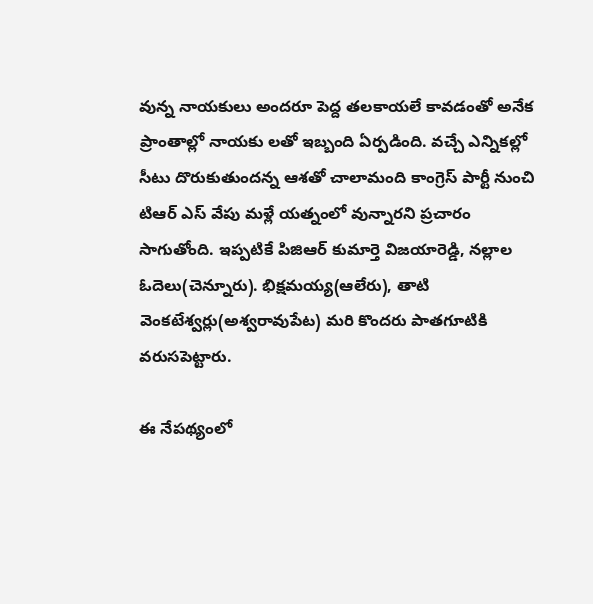వున్న నాయ‌కులు అంద‌రూ పెద్ద త‌ల‌కాయ‌లే కావ‌డంతో అనేక ప్రాంతాల్లో నాయ‌కు ల‌తో ఇబ్బంది ఏర్ప‌డింది. వ‌చ్చే ఎన్నిక‌ల్లో సీటు దొరుకుతుంద‌న్న ఆశ‌తో చాలామంది కాంగ్రెస్ పార్టీ నుంచి టిఆర్ ఎస్ వేపు మ‌ళ్లే య‌త్నంలో వున్నార‌ని ప్ర‌చారం సాగుతోంది. ఇప్ప‌టికే పిజిఆర్ కుమార్తె విజ‌యారెడ్డి, న‌ల్లాల ఓదెలు(చెన్నూరు). భిక్ష‌మ‌య్య‌(ఆలేరు), తాటి వెంక‌టేశ్వ‌ర్లు(అశ్వ‌రావుపేట‌) మ‌రి కొంద‌రు పాత‌గూటికి వ‌రుస‌పెట్టారు.

ఈ నేప‌థ్యంలో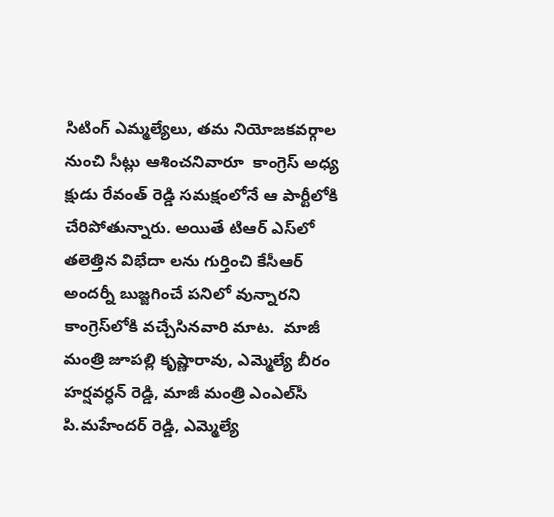సిటింగ్ ఎమ్మ‌ల్యేలు, త‌మ నియోజ‌క‌వ‌ర్గాల నుంచి సీట్లు ఆశించ‌నివారూ  కాంగ్రెస్ అధ్య క్షుడు రేవంత్ రెడ్డి స‌మ‌క్షంలోనే ఆ పార్టీలోకి  చేరిపోతున్నారు. అయితే టిఆర్ ఎస్‌లో త‌లెత్తిన విభేదా ల‌ను గుర్తించి కేసీఆర్ అంద‌ర్నీ బుజ్జ‌గించే ప‌నిలో వున్నార‌ని కాంగ్రెస్‌లోకి వ‌చ్చేసిన‌వారి మాట‌.  మాజీ మంత్రి జూప‌ల్లి కృష్ణారావు, ఎమ్మెల్యే బీరం హ‌ర్ష‌వ‌ర్ధ‌న్ రెడ్డి, మాజీ మంత్రి ఎంఎల్‌సీ పి.మ‌హేందర్ రెడ్డి, ఎమ్మెల్యే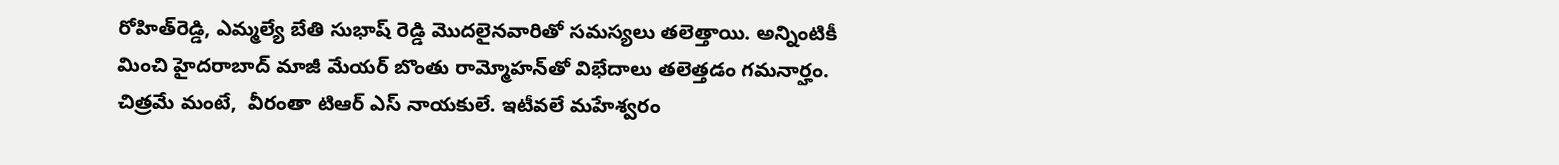రోహిత్‌రెడ్డి, ఎమ్మ‌ల్యే బేతి సుభాష్ రెడ్డి మొద‌లైన‌వారితో స‌మ‌స్య‌లు త‌లెత్తాయి. అన్నింటికీ మించి హైద‌రాబాద్ మాజీ మేయ‌ర్ బొంతు రామ్మోహ‌న్‌తో విభేదాలు త‌లెత్త‌డం గ‌మ‌నార్హం. చిత్ర‌మే మంటే,  వీరంతా టిఆర్ ఎస్ నాయ‌కులే. ఇటీవ‌లే మ‌హేశ్వ‌రం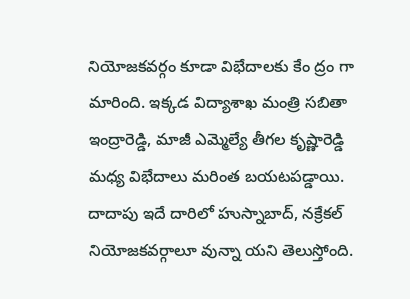నియోజ‌క‌వ‌ర్గం కూడా విభేదాల‌కు కేం ద్రం గా మారింది. ఇక్క‌డ విద్యాశాఖ మంత్రి స‌బితా ఇంద్రారెడ్డి, మాజీ ఎమ్మెల్యే తీగ‌ల కృష్ణారెడ్డి మ‌ధ్య విభేదాలు మ‌రింత బ‌య‌ట‌ప‌డ్డాయి. దాదాపు ఇదే దారిలో హుస్నాబాద్‌, న‌క్రేక‌ల్ నియోజ‌క‌వ‌ర్గాలూ వున్నా య‌ని తెలుస్తోంది.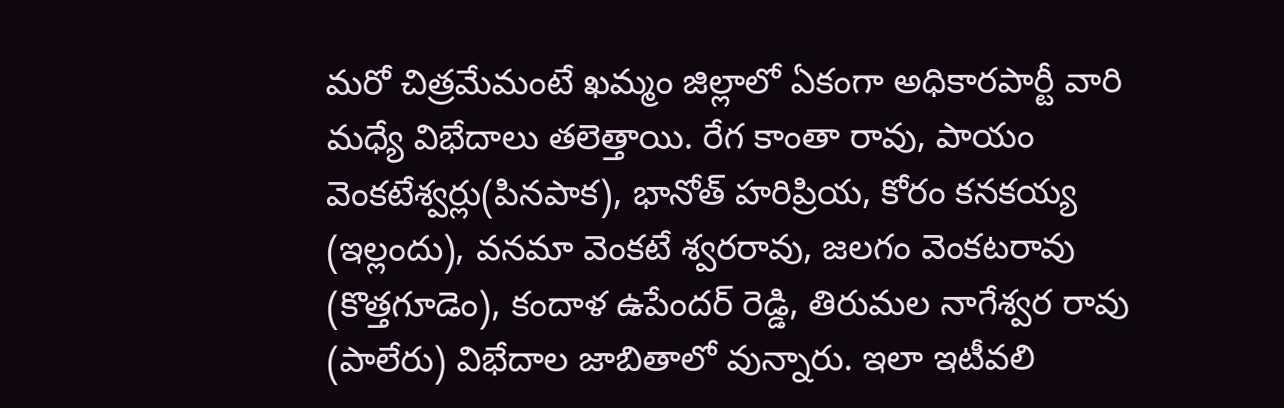మ‌రో చిత్ర‌మేమంటే ఖ‌మ్మం జిల్లాలో ఏకంగా అధికార‌పార్టీ వారి మ‌ధ్యే విభేదాలు త‌లెత్తాయి. రేగ కాంతా రావు, పాయం వెంక‌టేశ్వ‌ర్లు(పిన‌పాక‌), భానోత్ హ‌రిప్రియ‌, కోరం క‌న‌క‌య్య (ఇల్లందు), వ‌న‌మా వెంక‌టే శ్వ‌ర‌రావు, జ‌ల‌గం వెంక‌టరావు (కొత్త‌గూడెం), కందాళ ఉపేంద‌ర్ రెడ్డి, తిరుమ‌ల నాగేశ్వ‌ర రావు (పాలేరు) విభేదాల జాబితాలో వున్నారు. ఇలా ఇటీవ‌లి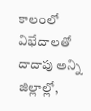కాలంలో విభేదాల‌తో దాదాపు అన్ని జిల్లాల్లో,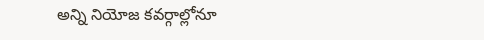అన్ని నియోజ కవ‌ర్గాల్లోనూ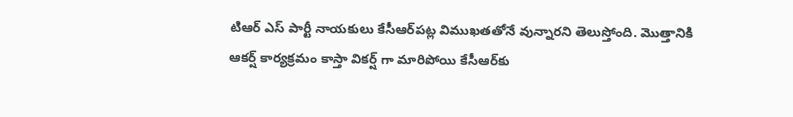టిఆర్ ఎస్ పార్టీ నాయ‌కులు కేసీఆర్‌ప‌ట్ల విముఖ‌త‌తోనే వున్నార‌ని తెలుస్తోంది. మొత్తానికి ఆక‌ర్ష్ కార్య‌క్ర‌మం కాస్తా విక‌ర్ష్ గా మారిపోయి కేసీఆర్‌కు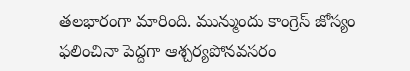త‌ల‌భారంగా మారింది. మున్ముందు కాంగ్రెస్ జోస్యం ఫ‌లించినా పెద్ద‌గా ఆశ్చ‌ర్య‌పోన‌వ‌స‌రం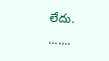లేదు.
.......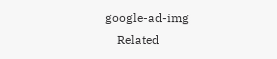google-ad-img
    Related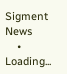Sigment News
    • Loading...